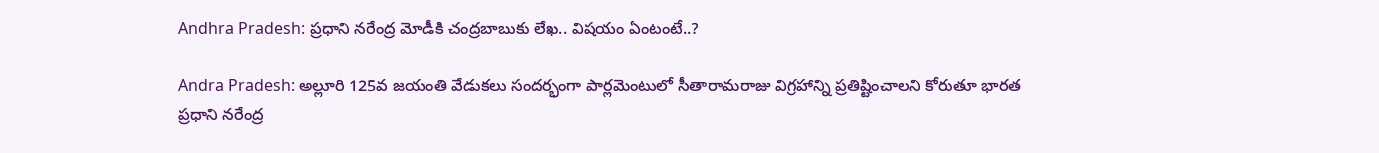Andhra Pradesh: ప్రధాని నరేంద్ర మోడీకి చంద్రబాబుకు లేఖ.. విషయం ఏంటంటే..?

Andra Pradesh: అల్లూరి 125వ జయంతి వేడుకలు సందర్భంగా పార్లమెంటులో సీతారామరాజు విగ్రహాన్ని ప్రతిష్టించాలని కోరుతూ భారత ప్రధాని నరేంద్ర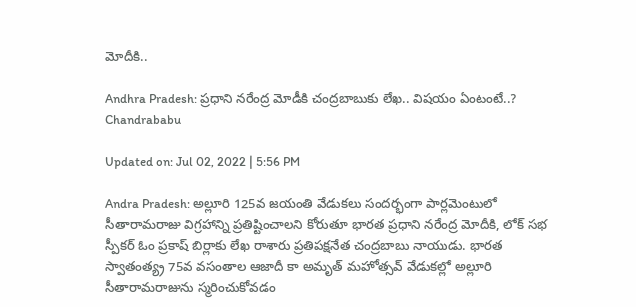మోదీకి..

Andhra Pradesh: ప్రధాని నరేంద్ర మోడీకి చంద్రబాబుకు లేఖ.. విషయం ఏంటంటే..?
Chandrababu

Updated on: Jul 02, 2022 | 5:56 PM

Andra Pradesh: అల్లూరి 125వ జయంతి వేడుకలు సందర్భంగా పార్లమెంటులో సీతారామరాజు విగ్రహాన్ని ప్రతిష్టించాలని కోరుతూ భారత ప్రధాని నరేంద్ర మోదీకి, లోక్ సభ స్పీకర్ ఓం ప్రకాష్ బిర్లాకు లేఖ రాశారు ప్రతిపక్షనేత చంద్రబాబు నాయుడు. భారత స్వాతంత్య్ర 75వ వసంతాల ఆజాదీ కా అమృత్ మహోత్సవ్ వేడుకల్లో అల్లూరి సీతారామరాజును స్మరించుకోవడం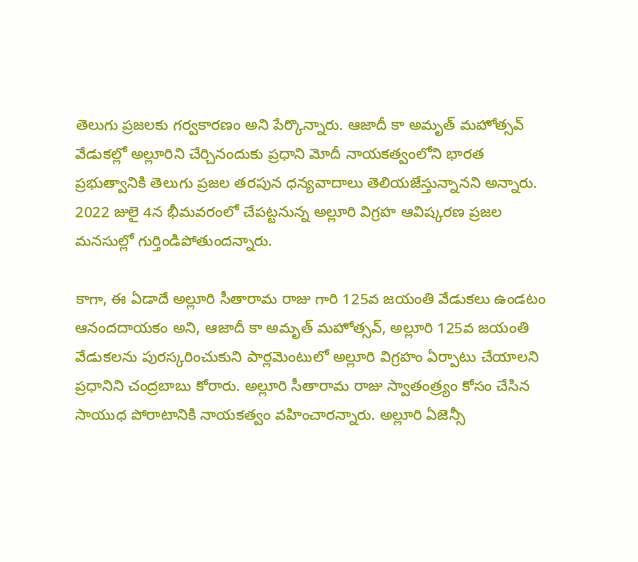తెలుగు ప్రజలకు గర్వకారణం అని పేర్కొన్నారు. ఆజాదీ కా అమృత్ మహోత్సవ్ వేడుకల్లో అల్లూరిని చేర్చినందుకు ప్రధాని మోదీ నాయకత్వంలోని భారత ప్రభుత్వానికి తెలుగు ప్రజల తరపున ధన్యవాదాలు తెలియజేస్తున్నానని అన్నారు. 2022 జులై 4న భీమవరంలో చేపట్టనున్న అల్లూరి విగ్రహ ఆవిష్కరణ ప్రజల మనసుల్లో గుర్తిండిపోతుందన్నారు.

కాగా, ఈ ఏడాదే అల్లూరి సీతారామ రాజు గారి 125వ జయంతి వేడుకలు ఉండటం ఆనందదాయకం అని, ఆజాదీ కా అమృత్ మహోత్సవ్, అల్లూరి 125వ జయంతి వేడుకలను పురస్కరించుకుని పార్లమెంటులో అల్లూరి విగ్రహం ఏర్పాటు చేయాలని ప్రధానిని చంద్రబాబు కోరారు. అల్లూరి సీతారామ రాజు స్వాతంత్ర్యం కోసం చేసిన సాయుధ పోరాటానికి నాయకత్వం వహించారన్నారు. అల్లూరి ఏజెన్సీ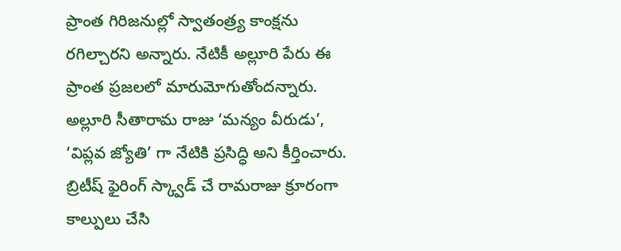ప్రాంత గిరిజనుల్లో స్వాతంత్ర్య కాంక్షను రగిల్చారని అన్నారు. నేటికీ అల్లూరి పేరు ఈ ప్రాంత ప్రజలలో మారుమోగుతోందన్నారు. అల్లూరి సీతారామ రాజు ‘మన్యం వీరుడు’, ‘విప్లవ జ్యోతి’ గా నేటికి ప్రసిద్ధి అని కీర్తించారు. బ్రిటీష్ ఫైరింగ్ స్క్వాడ్ చే రామరాజు క్రూరంగా కాల్పులు చేసి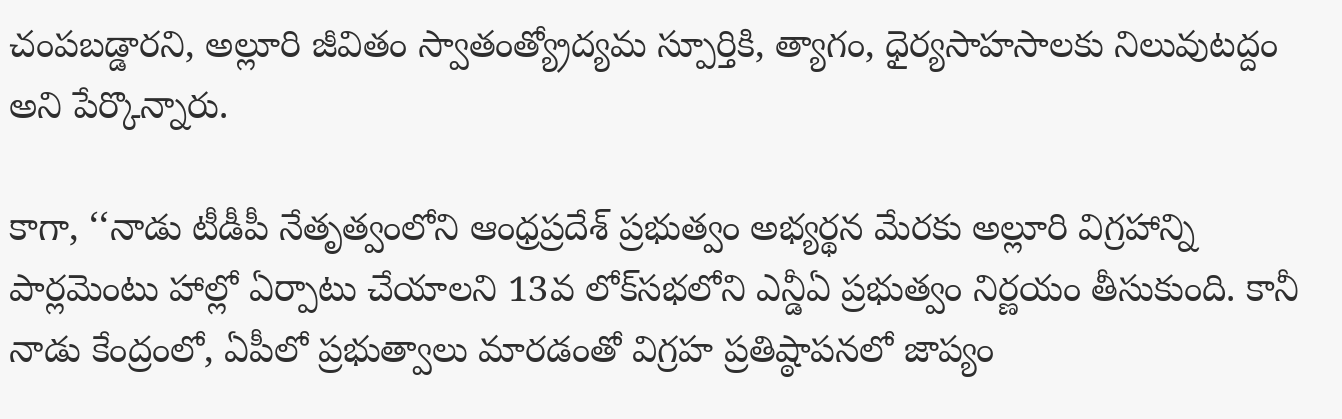చంపబడ్డారని, అల్లూరి జీవితం స్వాతంత్య్రోద్యమ స్పూర్తికి, త్యాగం, ధైర్యసాహసాలకు నిలువుటద్దం అని పేర్కొన్నారు.

కాగా, ‘‘నాడు టీడీపీ నేతృత్వంలోని ఆంధ్రప్రదేశ్ ప్రభుత్వం అభ్యర్థన మేరకు అల్లూరి విగ్రహాన్ని పార్లమెంటు హాల్లో ఏర్పాటు చేయాలని 13వ లోక్‌సభలోని ఎన్డీఏ ప్రభుత్వం నిర్ణయం తీసుకుంది. కానీ నాడు కేంద్రంలో, ఏపీలో ప్రభుత్వాలు మారడంతో విగ్రహ ప్రతిష్ఠాపనలో జాప్యం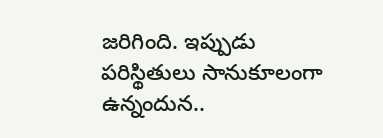జరిగింది. ఇప్పుడు పరిస్థితులు సానుకూలంగా ఉన్నందున..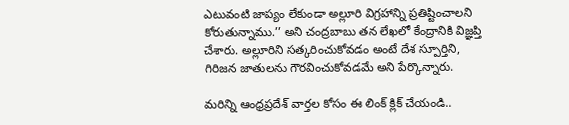ఎటువంటి జాప్యం లేకుండా అల్లూరి విగ్రహాన్ని ప్రతిష్టించాలని కోరుతున్నాము.’’ అని చంద్రబాబు తన లేఖలో కేంద్రానికి విజ్ఞప్తి చేశారు. అల్లూరిని సత్కరించుకోవడం అంటే దేశ స్పూర్తిని, గిరిజన జాతులను గౌరవించుకోవడమే అని పేర్కొన్నారు.

మరిన్ని ఆంధ్రప్రదేశ్ వార్తల కోసం ఈ లింక్ క్లిక్ చేయండి..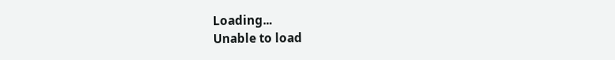Loading...
Unable to load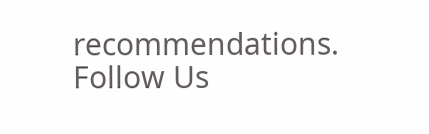recommendations.
Follow Us